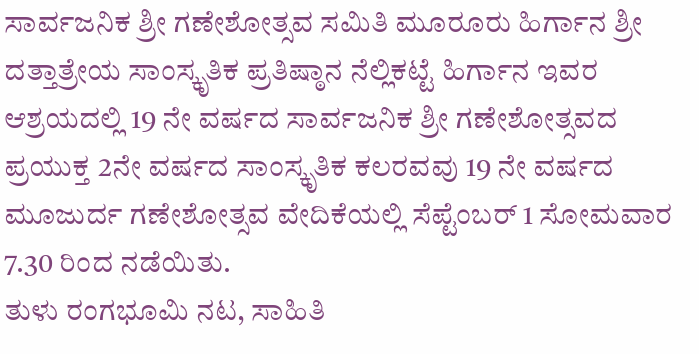ಸಾರ್ವಜನಿಕ ಶ್ರೀ ಗಣೇಶೋತ್ಸವ ಸಮಿತಿ ಮೂರೂರು ಹಿರ್ಗಾನ ಶ್ರೀ ದತ್ತಾತ್ರೇಯ ಸಾಂಸ್ಕೃತಿಕ ಪ್ರತಿಷ್ಠಾನ ನೆಲ್ಲಿಕಟ್ಟೆ ಹಿರ್ಗಾನ ಇವರ ಆಶ್ರಯದಲ್ಲಿ 19 ನೇ ವರ್ಷದ ಸಾರ್ವಜನಿಕ ಶ್ರೀ ಗಣೇಶೋತ್ಸವದ ಪ್ರಯುಕ್ತ 2ನೇ ವರ್ಷದ ಸಾಂಸ್ಕೃತಿಕ ಕಲರವವು 19 ನೇ ವರ್ಷದ ಮೂಜುರ್ದ ಗಣೇಶೋತ್ಸವ ವೇದಿಕೆಯಲ್ಲಿ ಸೆಪ್ಟೆಂಬರ್ 1 ಸೋಮವಾರ 7.30 ರಿಂದ ನಡೆಯಿತು.
ತುಳು ರಂಗಭೂಮಿ ನಟ, ಸಾಹಿತಿ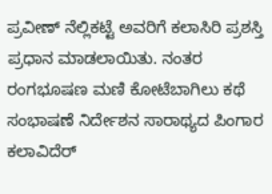ಪ್ರವೀಣ್ ನೆಲ್ಲಿಕಟ್ಟೆ ಅವರಿಗೆ ಕಲಾಸಿರಿ ಪ್ರಶಸ್ತಿ ಪ್ರಧಾನ ಮಾಡಲಾಯಿತು. ನಂತರ ರಂಗಭೂಷಣ ಮಣಿ ಕೋಟೆಬಾಗಿಲು ಕಥೆ ಸಂಭಾಷಣೆ ನಿರ್ದೇಶನ ಸಾರಾಥ್ಯದ ಪಿಂಗಾರ ಕಲಾವಿದೆರ್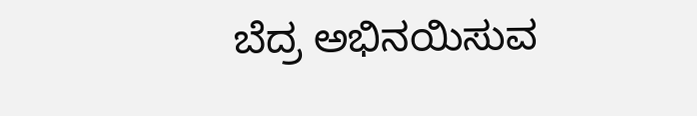ಬೆದ್ರ ಅಭಿನಯಿಸುವ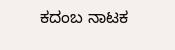ಕದಂಬ ನಾಟಕ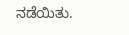ನಡೆಯಿತು.